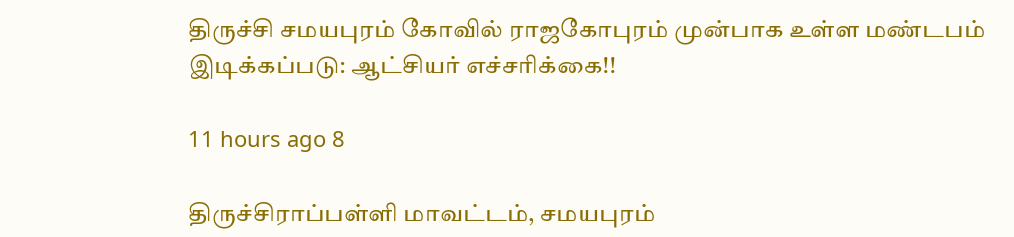திருச்சி சமயபுரம் கோவில் ராஜகோபுரம் முன்பாக உள்ள மண்டபம் இடிக்கப்படு: ஆட்சியர் எச்சரிக்கை!!

11 hours ago 8

திருச்சிராப்பள்ளி மாவட்டம், சமயபுரம்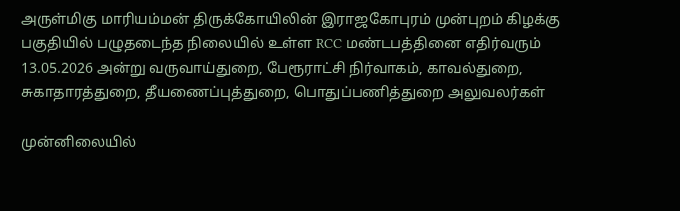அருள்மிகு மாரியம்மன் திருக்கோயிலின் இராஜகோபுரம் முன்புறம் கிழக்கு பகுதியில் பழுதடைந்த நிலையில் உள்ள RCC மண்டபத்தினை எதிர்வரும் 13.05.2026 அன்று வருவாய்துறை, பேரூராட்சி நிர்வாகம், காவல்துறை, சுகாதாரத்துறை, தீயணைப்புத்துறை, பொதுப்பணித்துறை அலுவலர்கள்

முன்னிலையில்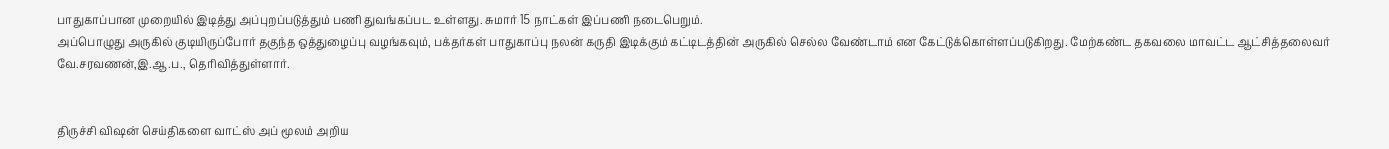பாதுகாப்பான முறையில் இடித்து அப்புறப்படுத்தும் பணி துவங்கப்பட உள்ளது. சுமார் 15 நாட்கள் இப்பணி நடைபெறும்.
அப்பொழுது அருகில் குடியிருப்போர் தகுந்த ஒத்துழைப்பு வழங்கவும், பக்தர்கள் பாதுகாப்பு நலன் கருதி இடிக்கும் கட்டிடத்தின் அருகில் செல்ல வேண்டாம் என கேட்டுக்கொள்ளப்படுகிறது. மேற்கண்ட தகவலை மாவட்ட ஆட்சித்தலைவர் வே.சரவணன்,இ.ஆ.ப., தெரிவித்துள்ளார்.


திருச்சி விஷன் செய்திகளை வாட்ஸ் அப் மூலம் அறிய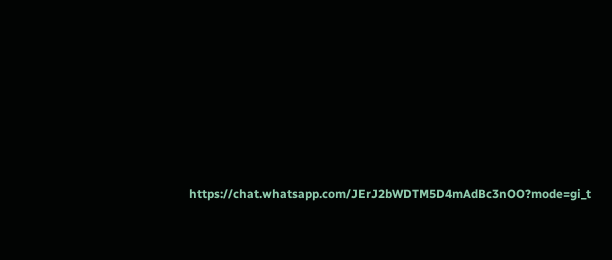https://chat.whatsapp.com/JErJ2bWDTM5D4mAdBc3nOO?mode=gi_t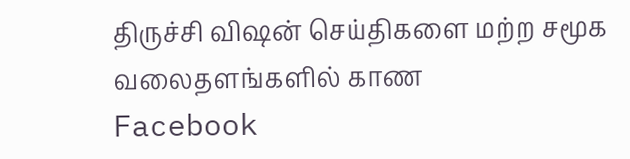திருச்சி விஷன் செய்திகளை மற்ற சமூக வலைதளங்களில் காண
Facebook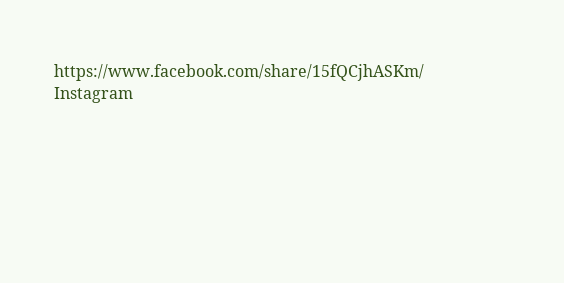https://www.facebook.com/share/15fQCjhASKm/
Instagram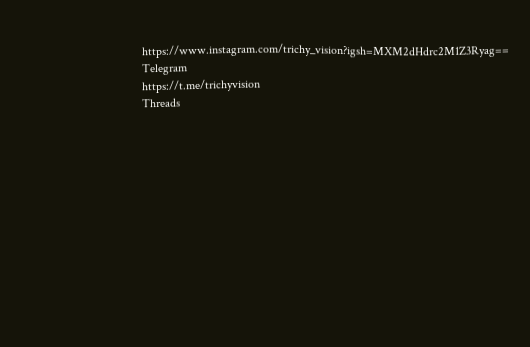https://www.instagram.com/trichy_vision?igsh=MXM2dHdrc2M1Z3Ryag==
Telegram
https://t.me/trichyvision
Threads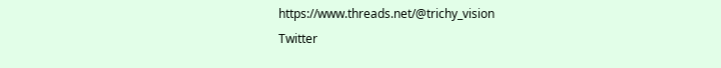https://www.threads.net/@trichy_vision
Twitter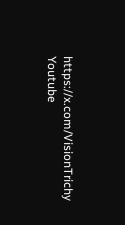https://x.com/VisionTrichy
Youtube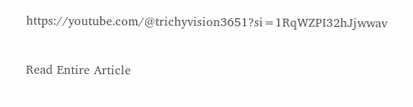https://youtube.com/@trichyvision3651?si=1RqWZPI32hJjwwav

Read Entire Article